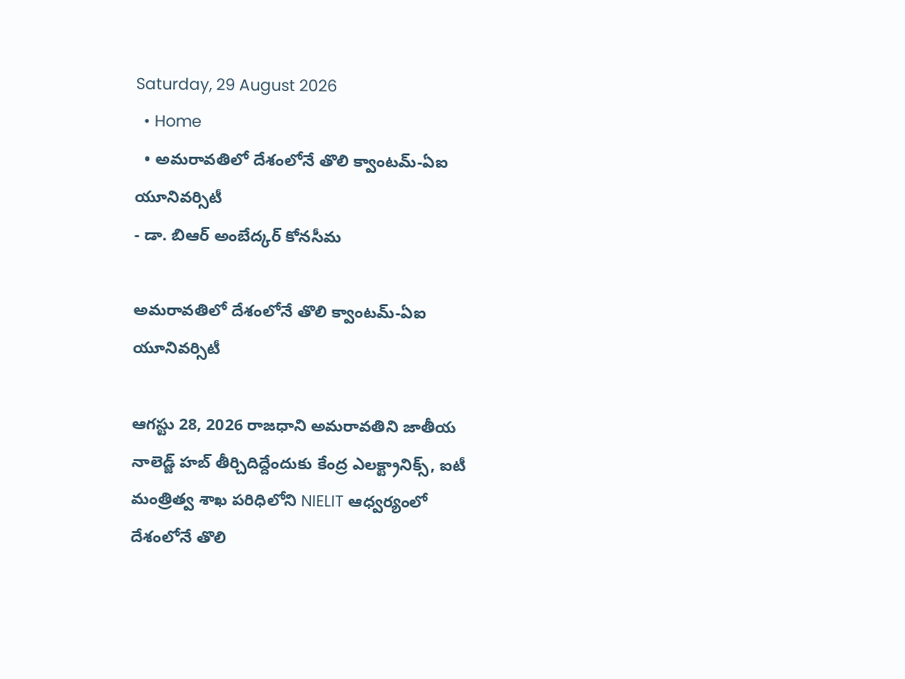Saturday, 29 August 2026
  • Home
  • అమరావతిలో దేశంలోనే తొలి క్వాంటమ్-ఏఐ యూనివర్సిటీ
- డా. బిఆర్ అంబేద్కర్ కోనసీమ

అమరావతిలో దేశంలోనే తొలి క్వాంటమ్-ఏఐ యూనివర్సిటీ

ఆగస్టు 28, 2026 రాజధాని అమరావతిని జాతీయ నాలెడ్జ్ హబ్ తీర్చిదిద్దేందుకు కేంద్ర ఎలక్ట్రానిక్స్, ఐటీ మంత్రిత్వ శాఖ పరిధిలోని NIELIT ఆధ్వర్యంలో దేశంలోనే తొలి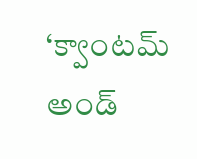‘క్వాంటమ్ అండ్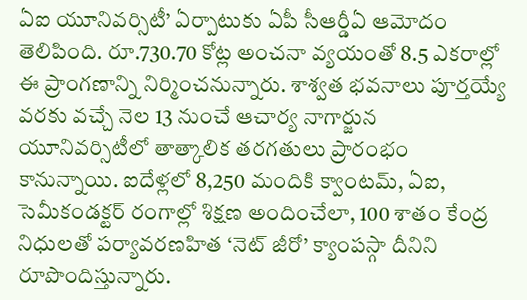ఏఐ యూనివర్సిటీ’ ఏర్పాటుకు ఏపీ సీఆర్డీఏ ఆమోదం తెలిపింది. రూ.730.70 కోట్ల అంచనా వ్యయంతో 8.5 ఎకరాల్లో ఈ ప్రాంగణాన్ని నిర్మించనున్నారు. శాశ్వత భవనాలు పూర్తయ్యే వరకు వచ్చే నెల 13 నుంచే ఆచార్య నాగార్జున యూనివర్సిటీలో తాత్కాలిక తరగతులు ప్రారంభం కానున్నాయి. ఐదేళ్లలో 8,250 మందికి క్వాంటమ్, ఏఐ, సెమీకండక్టర్ రంగాల్లో శిక్షణ అందించేలా, 100 శాతం కేంద్ర నిధులతో పర్యావరణహిత ‘నెట్ జీరో’ క్యాంపస్గా దీనిని రూపొందిస్తున్నారు.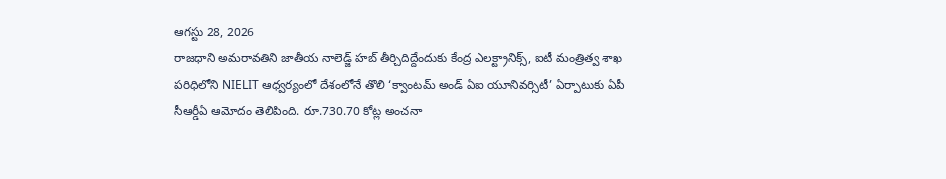ఆగస్టు 28, 2026
రాజధాని అమరావతిని జాతీయ నాలెడ్జ్ హబ్ తీర్చిదిద్దేందుకు కేంద్ర ఎలక్ట్రానిక్స్, ఐటీ మంత్రిత్వ శాఖ పరిధిలోని NIELIT ఆధ్వర్యంలో దేశంలోనే తొలి ‘క్వాంటమ్ అండ్ ఏఐ యూనివర్సిటీ’ ఏర్పాటుకు ఏపీ సీఆర్డీఏ ఆమోదం తెలిపింది. రూ.730.70 కోట్ల అంచనా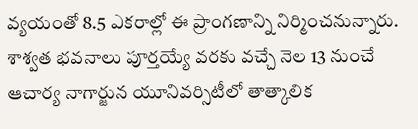వ్యయంతో 8.5 ఎకరాల్లో ఈ ప్రాంగణాన్ని నిర్మించనున్నారు. శాశ్వత భవనాలు పూర్తయ్యే వరకు వచ్చే నెల 13 నుంచే ఆచార్య నాగార్జున యూనివర్సిటీలో తాత్కాలిక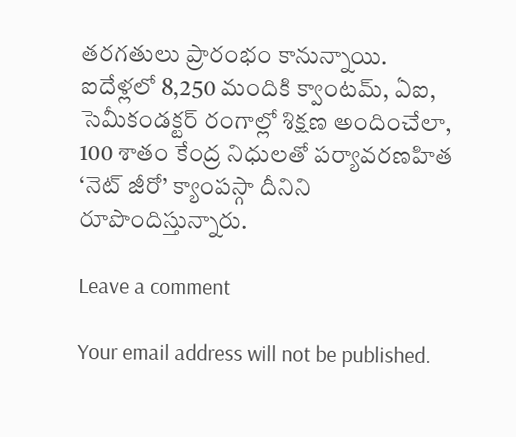తరగతులు ప్రారంభం కానున్నాయి. ఐదేళ్లలో 8,250 మందికి క్వాంటమ్, ఏఐ, సెమీకండక్టర్ రంగాల్లో శిక్షణ అందించేలా, 100 శాతం కేంద్ర నిధులతో పర్యావరణహిత ‘నెట్ జీరో’ క్యాంపస్గా దీనిని రూపొందిస్తున్నారు.

Leave a comment

Your email address will not be published.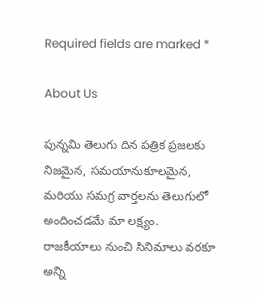Required fields are marked *

About Us

పున్నమి తెలుగు దిన పత్రిక ప్రజలకు నిజమైన, సమయానుకూలమైన, మరియు సమగ్ర వార్తలను తెలుగులో అందించడమే మా లక్ష్యం.
రాజకీయాలు నుంచి సినిమాలు వరకూ అన్ని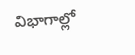విభాగాల్లో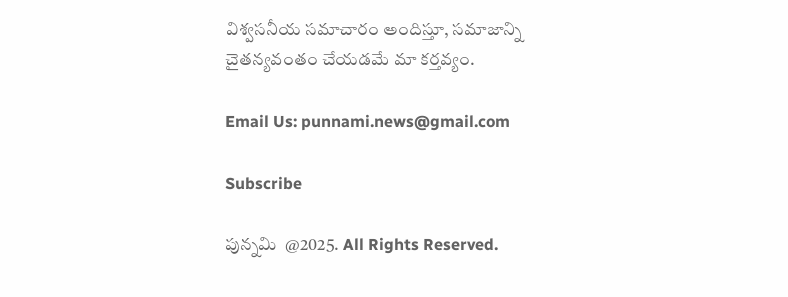విశ్వసనీయ సమాచారం అందిస్తూ, సమాజాన్ని చైతన్యవంతం చేయడమే మా కర్తవ్యం.

Email Us: punnami.news@gmail.com

Subscribe

పున్నమి  @2025. All Rights Reserved.